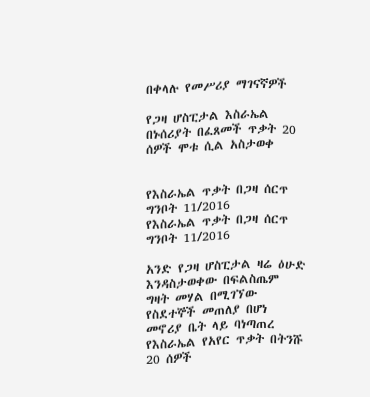በቀላሉ የመሥሪያ ማገናኛዎች

የጋዛ ሆስፒታል እስራኤል በኑሰሪያት በፈጸመች ጥቃት 20 ሰዎች ሞቱ ሲል አስታወቀ


የእስራኤል ጥቃት በጋዛ ሰርጥ ግንቦት 11/2016
የእስራኤል ጥቃት በጋዛ ሰርጥ ግንቦት 11/2016

አንድ የጋዛ ሆስፒታል ዛሬ ዕሁድ እንዳስታወቀው በፍልስጤም ግዛት መሃል በሚገኘው የስደተኞች መጠለያ በሆነ መኖሪያ ቤት ላይ ባነጣጠረ የእስራኤል የአየር ጥቃት በትንሹ 20 ሰዎች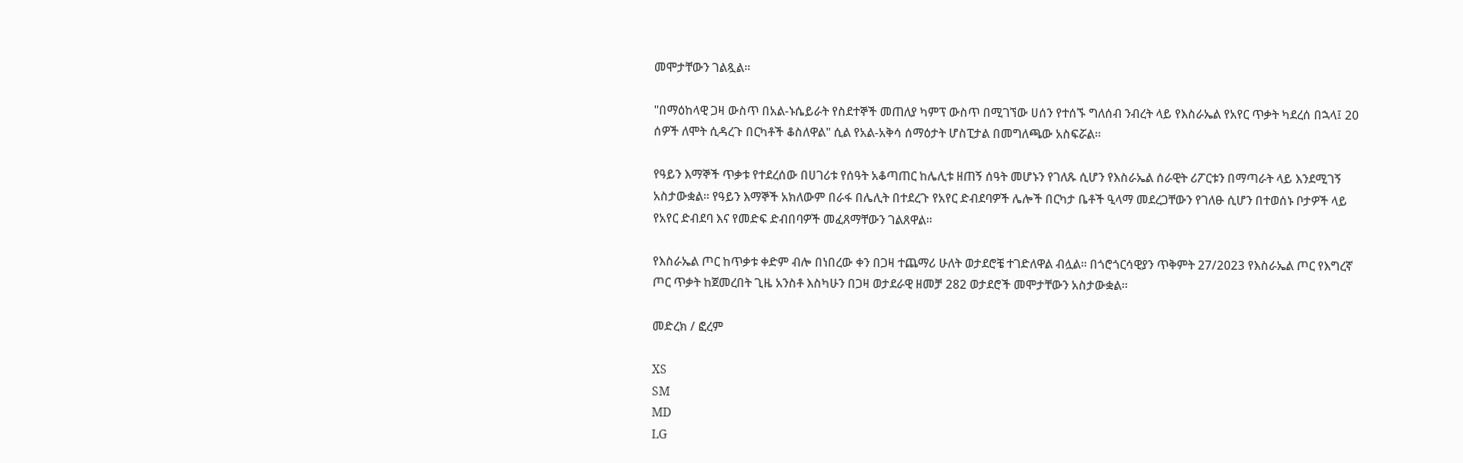መሞታቸውን ገልጿል።

"በማዕከላዊ ጋዛ ውስጥ በአል-ኑሴይራት የስደተኞች መጠለያ ካምፕ ውስጥ በሚገኘው ሀሰን የተሰኙ ግለሰብ ንብረት ላይ የእስራኤል የአየር ጥቃት ካደረሰ በኋላ፤ 20 ሰዎች ለሞት ሲዳረጉ በርካቶች ቆስለዋል" ሲል የአል-አቅሳ ሰማዕታት ሆስፒታል በመግለጫው አስፍሯል።

የዓይን እማኞች ጥቃቱ የተደረሰው በሀገሪቱ የሰዓት አቆጣጠር ከሌሊቱ ዘጠኝ ሰዓት መሆኑን የገለጹ ሲሆን የእስራኤል ሰራዊት ሪፖርቱን በማጣራት ላይ እንደሚገኝ አስታውቋል። የዓይን እማኞች አክለውም በራፋ በሌሊት በተደረጉ የአየር ድብደባዎች ሌሎች በርካታ ቤቶች ዒላማ መደረጋቸውን የገለፁ ሲሆን በተወሰኑ ቦታዎች ላይ የአየር ድብደባ እና የመድፍ ድብበባዎች መፈጸማቸውን ገልጸዋል።

የእስራኤል ጦር ከጥቃቱ ቀድም ብሎ በነበረው ቀን በጋዛ ተጨማሪ ሁለት ወታደሮቼ ተገድለዋል ብሏል። በጎሮጎርሳዊያን ጥቅምት 27/2023 የእስራኤል ጦር የእግረኛ ጦር ጥቃት ከጀመረበት ጊዜ አንስቶ እስካሁን በጋዛ ወታደራዊ ዘመቻ 282 ወታደሮች መሞታቸውን አስታውቋል።

መድረክ / ፎረም

XS
SM
MD
LG